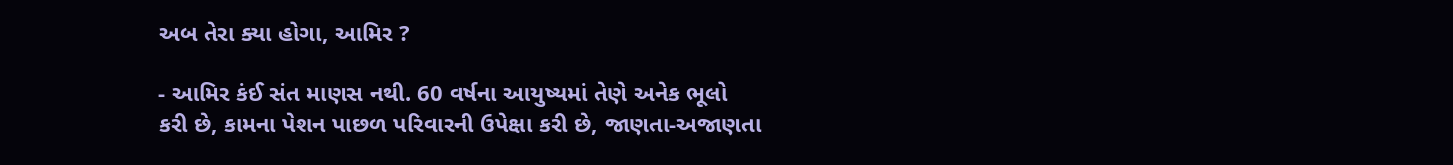અબ તેરા ક્યા હોગા, આમિર ?

- આમિર કંઈ સંત માણસ નથી. 60 વર્ષના આયુષ્યમાં તેણે અનેક ભૂલો
કરી છે, કામના પેશન પાછળ પરિવારની ઉપેક્ષા કરી છે, જાણતા-અજાણતા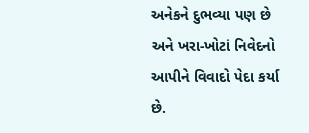અનેકને દુભવ્યા પણ છે અને ખરા-ખોટાં નિવેદનો આપીને વિવાદો પેદા કર્યા છે.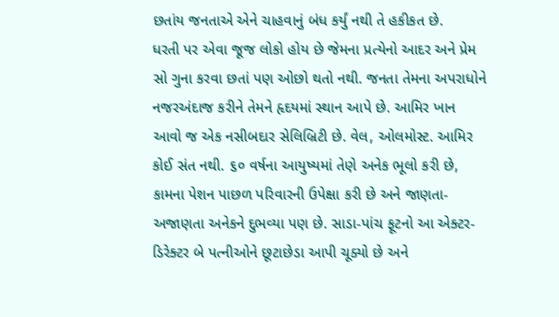છતાંય જનતાએ એને ચાહવાનું બંધ કર્યું નથી તે હકીકત છે.
ધરતી પર એવા જૂજ લોકો હોય છે જેમના પ્રત્યેનો આદર અને પ્રેમ સો ગુના કરવા છતાં પણ ઓછો થતો નથી. જનતા તેમના અપરાધોને નજરઅંદાજ કરીને તેમને હૃદયમાં સ્થાન આપે છે. આમિર ખાન આવો જ એક નસીબદાર સેલિબ્રિટી છે. વેલ, ઓલમોસ્ટ. આમિર કોઈ સંત નથી. ૬૦ વર્ષના આયુષ્યમાં તેણે અનેક ભૂલો કરી છે, કામના પેશન પાછળ પરિવારની ઉપેક્ષા કરી છે અને જાણતા-અજાણતા અનેકને દુભવ્યા પણ છે. સાડા-પાંચ ફૂટનો આ એક્ટર-ડિરેક્ટર બે પત્નીઓને છૂટાછેડા આપી ચૂક્યો છે અને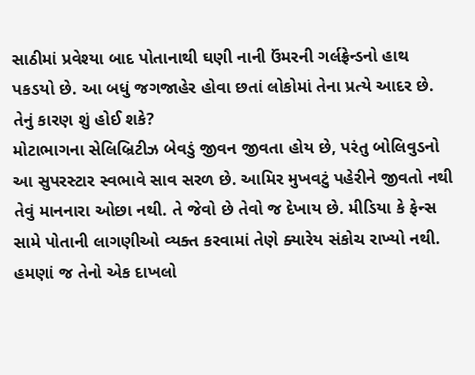સાઠીમાં પ્રવેશ્યા બાદ પોતાનાથી ઘણી નાની ઉંમરની ગર્લફ્રેન્ડનો હાથ પકડયો છે. આ બધું જગજાહેર હોવા છતાં લોકોમાં તેના પ્રત્યે આદર છે. તેનું કારણ શું હોઈ શકે?
મોટાભાગના સેલિબ્રિટીઝ બેવડું જીવન જીવતા હોય છે, પરંતુ બોલિવુડનો આ સુપરસ્ટાર સ્વભાવે સાવ સરળ છે. આમિર મુખવટું પહેરીને જીવતો નથી તેવું માનનારા ઓછા નથી. તે જેવો છે તેવો જ દેખાય છે. મીડિયા કે ફેન્સ સામે પોતાની લાગણીઓ વ્યક્ત કરવામાં તેણે ક્યારેય સંકોચ રાખ્યો નથી.
હમણાં જ તેનો એક દાખલો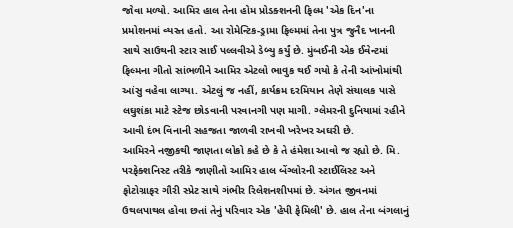જોવા મળ્યો. આમિર હાલ તેના હોમ પ્રોડક્શનની ફિલ્મ 'એક દિન'ના પ્રમોશનમાં વ્યસ્ત હતો. આ રોમેન્ટિક-ડ્રામા ફિલ્મમાં તેના પુત્ર જુનૈદ ખાનની સાથે સાઉથની સ્ટાર સાઈ પલ્લવીએ ડેબ્યુ કર્યું છે. મુંબઈની એક ઈવેન્ટમાં ફિલ્મના ગીતો સાંભળીને આમિર એટલો ભાવુક થઈ ગયો કે તેની આંખોમાંથી આંસુ વહેવા લાગ્યા. એટલું જ નહીં, કાર્યક્રમ દરમિયાન તેણે સંચાલક પાસે લઘુશંકા માટે સ્ટેજ છોડવાની પરવાનગી પણ માગી. ગ્લેમરની દુનિયામાં રહીને આવી દંભ વિનાની સહજતા જાળવી રાખવી ખરેખર અઘરી છે.
આમિરને નજીકથી જાણતા લોકો કહે છે કે તે હંમેશા આવો જ રહ્યો છે. મિ. પરફેક્શનિસ્ટ તરીકે જાણીતો આમિર હાલ બેંગ્લોરની સ્ટાઈલિસ્ટ અને ફોટોગ્રાફર ગૌરી સ્પ્રેટ સાથે ગંભીર રિલેશનશીપમાં છે. અંગત જીવનમાં ઉથલપાથલ હોવા છતાં તેનું પરિવાર એક 'હેપી ફેમિલી' છે. હાલ તેના બંગલાનું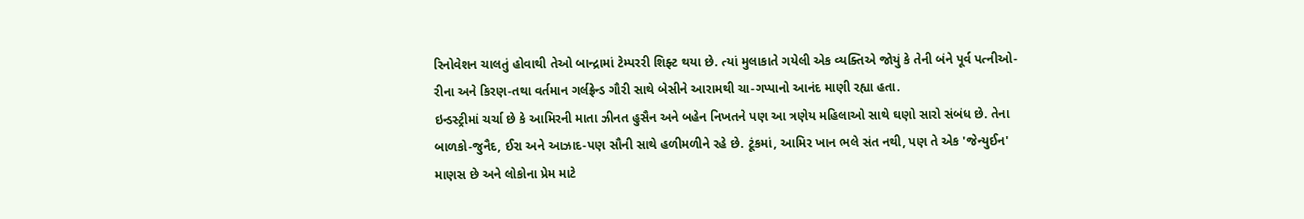રિનોવેશન ચાલતું હોવાથી તેઓ બાન્દ્રામાં ટેમ્પરરી શિફ્ટ થયા છે. ત્યાં મુલાકાતે ગયેલી એક વ્યક્તિએ જોયું કે તેની બંને પૂર્વ પત્નીઓ-રીના અને કિરણ-તથા વર્તમાન ગર્લફ્રેન્ડ ગૌરી સાથે બેસીને આરામથી ચા-ગપ્પાનો આનંદ માણી રહ્યા હતા.
ઇન્ડસ્ટ્રીમાં ચર્ચા છે કે આમિરની માતા ઝીનત હુસૈન અને બહેન નિખતને પણ આ ત્રણેય મહિલાઓ સાથે ઘણો સારો સંબંધ છે. તેના બાળકો-જુનૈદ, ઈરા અને આઝાદ-પણ સૌની સાથે હળીમળીને રહે છે. ટૂંકમાં, આમિર ખાન ભલે સંત નથી, પણ તે એક 'જેન્યુઈન' માણસ છે અને લોકોના પ્રેમ માટે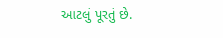આટલું પૂરતું છે.